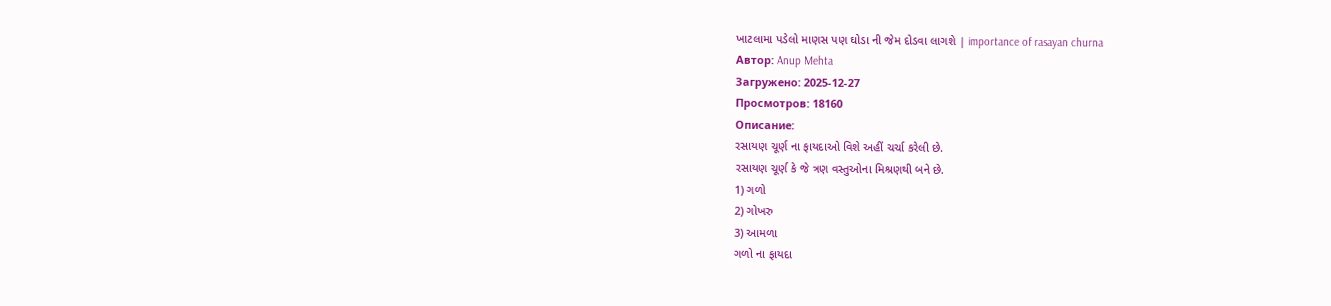ખાટલામા પડેલો માણસ પણ ઘોડા ની જેમ દોડવા લાગશે | importance of rasayan churna
Автор: Anup Mehta
Загружено: 2025-12-27
Просмотров: 18160
Описание:
રસાયણ ચૂર્ણ ના ફાયદાઓ વિશે અહીં ચર્ચા કરેલી છે.
રસાયણ ચૂર્ણ કે જે ત્રણ વસ્તુઓના મિશ્રણથી બને છે.
1) ગળો
2) ગોખરુ
3) આમળા
ગળો ના ફાયદા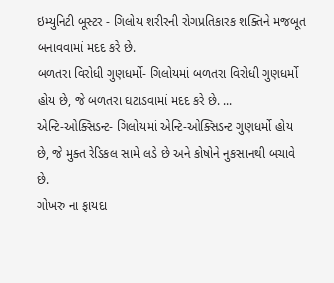ઇમ્યુનિટી બૂસ્ટર - ગિલોય શરીરની રોગપ્રતિકારક શક્તિને મજબૂત બનાવવામાં મદદ કરે છે.
બળતરા વિરોધી ગુણધર્મો- ગિલોયમાં બળતરા વિરોધી ગુણધર્મો હોય છે, જે બળતરા ઘટાડવામાં મદદ કરે છે. ...
એન્ટિ-ઓક્સિડન્ટ- ગિલોયમાં એન્ટિ-ઓક્સિડન્ટ ગુણધર્મો હોય છે, જે મુક્ત રેડિકલ સામે લડે છે અને કોષોને નુકસાનથી બચાવે છે.
ગોખરુ ના ફાયદા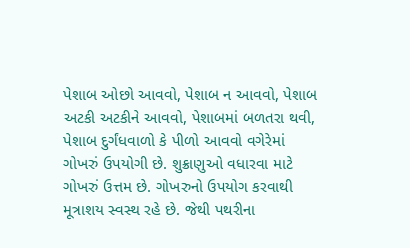પેશાબ ઓછો આવવો, પેશાબ ન આવવો, પેશાબ અટકી અટકીને આવવો, પેશાબમાં બળતરા થવી, પેશાબ દુર્ગંધવાળો કે પીળો આવવો વગેરેમાં ગોખરું ઉપયોગી છે. શુક્રાણુઓ વધારવા માટે ગોખરું ઉત્તમ છે. ગોખરુનો ઉપયોગ કરવાથી મૂત્રાશય સ્વસ્થ રહે છે. જેથી પથરીના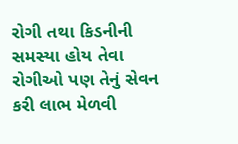રોગી તથા કિડનીની સમસ્યા હોય તેવા રોગીઓ પણ તેનું સેવન કરી લાભ મેળવી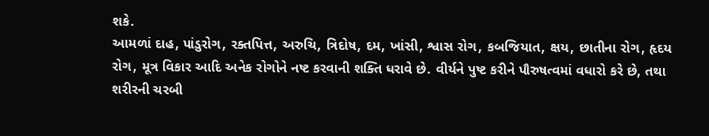શકે.
આમળાં દાહ, પાંડુરોગ, રક્તપિત્ત, અરુચિ, ત્રિદોષ, દમ, ખાંસી, શ્વાસ રોગ, કબજિયાત, ક્ષય, છાતીના રોગ, હૃદય રોગ, મૂત્ર વિકાર આદિ અનેક રોગોને નષ્ટ કરવાની શક્તિ ધરાવે છે. વીર્યને પુષ્ટ કરીને પૌરુષત્વમાં વધારો કરે છે, તથા શરીરની ચરબી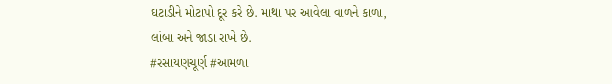ઘટાડીને મોટાપો દૂર કરે છે. માથા પર આવેલા વાળને કાળા, લાંબા અને જાડા રાખે છે.
#રસાયણચૂર્ણ #આમળા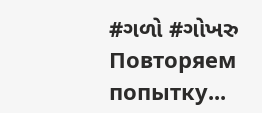#ગળો #ગોખરુ
Повторяем попытку...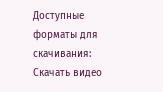Доступные форматы для скачивания:
Скачать видео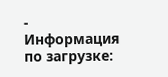-
Информация по загрузке: